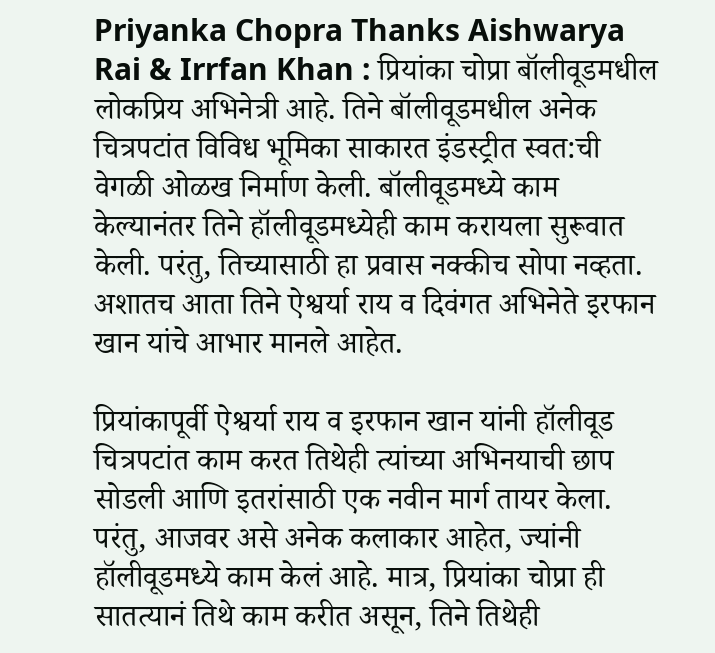Priyanka Chopra Thanks Aishwarya Rai & Irrfan Khan : प्रियांका चोप्रा बॉलीवूडमधील लोकप्रिय अभिनेत्री आहे. तिने बॉलीवूडमधील अनेक चित्रपटांत विविध भूमिका साकारत इंडस्ट्रीत स्वत:ची वेगळी ओळख निर्माण केली. बॉलीवूडमध्ये काम केल्यानंतर तिने हॉलीवूडमध्येही काम करायला सुरूवात केली. परंतु, तिच्यासाठी हा प्रवास नक्कीच सोपा नव्हता. अशातच आता तिने ऐश्वर्या राय व दिवंगत अभिनेते इरफान खान यांचे आभार मानले आहेत.

प्रियांकापूर्वी ऐश्वर्या राय व इरफान खान यांनी हॉलीवूड चित्रपटांत काम करत तिथेही त्यांच्या अभिनयाची छाप सोडली आणि इतरांसाठी एक नवीन मार्ग तायर केला. परंतु, आजवर असे अनेक कलाकार आहेत, ज्यांनी हॉलीवूडमध्ये काम केलं आहे. मात्र, प्रियांका चोप्रा ही सातत्यानं तिथे काम करीत असून, तिने तिथेही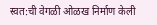स्वत:ची वेगळी ओळख निर्माण केली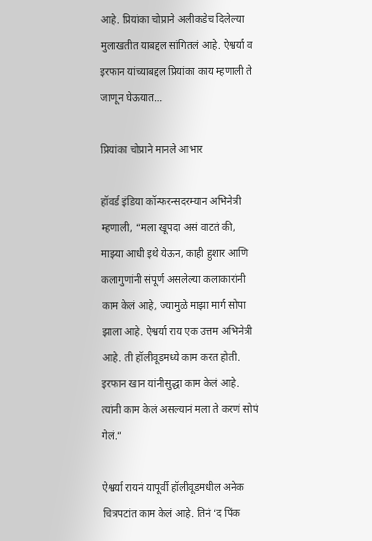आहे. प्रियांका चोप्राने अलीकडेच दिलेल्या मुलाखतीत याबद्दल सांगितलं आहे. ऐश्वर्या व इरफान यांच्याबद्दल प्रियांका काय म्हणाली ते जाणून घेऊयात…

प्रियांका चोप्राने मानले आभार

हॉवर्ड इंडिया कॉन्फरन्सदरम्यान अभिनेत्री म्हणाली, “मला खूपदा असं वाटतं की, माझ्या आधी इथे येऊन, काही हुशार आणि कलागुणांनी संपूर्ण असलेल्या कलाकारांनी काम केलं आहे, ज्यामुळे माझा मार्ग सोपा झाला आहे. ऐश्वर्या राय एक उत्तम अभिनेत्री आहे. ती हॉलीवूडमध्ये काम करत होती. इरफान खान यांनीसुद्धा काम केलं आहे. त्यांनी काम केलं असल्यानं मला ते करणं सोपं गेलं.”

ऐश्वर्या रायनं यापूर्वी हॉलीवूडमधील अनेक चित्रपटांत काम केलं आहे. तिनं ‘द पिंक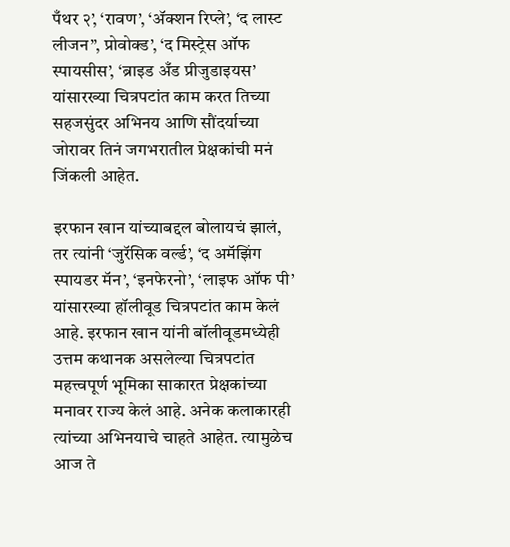पँथर २’, ‘रावण’, ‘ॲक्शन रिप्ले’, ‘द लास्ट लीजन”, प्रोवोक्ड’, ‘द मिस्ट्रेस ऑफ स्पायसीस’, ‘ब्राइड अँड प्रीजुडाइयस’ यांसारख्या चित्रपटांत काम करत तिच्या सहजसुंदर अभिनय आणि सौंदर्याच्या जोरावर तिनं जगभरातील प्रेक्षकांची मनं जिंकली आहेत.

इरफान खान यांच्याबद्दल बोलायचं झालं, तर त्यांनी ‘जुरॅसिक वर्ल्ड’, ‘द अमॅझिंग स्पायडर मॅन’, ‘इनफेरनो’, ‘लाइफ ऑफ पी’ यांसारख्या हॉलीवूड चित्रपटांत काम केलं आहे. इरफान खान यांनी बॉलीवूडमध्येही उत्तम कथानक असलेल्या चित्रपटांत महत्त्वपूर्ण भूमिका साकारत प्रेक्षकांच्या मनावर राज्य केलं आहे. अनेक कलाकारही त्यांच्या अभिनयाचे चाहते आहेत. त्यामुळेच आज ते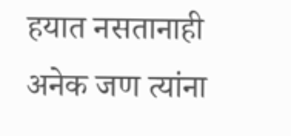हयात नसतानाही अनेक जण त्यांना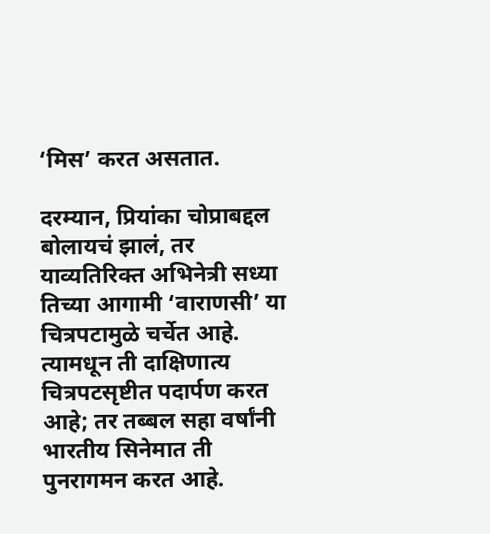‘मिस’ करत असतात.

दरम्यान, प्रियांका चोप्राबद्दल बोलायचं झालं, तर याव्यतिरिक्त अभिनेत्री सध्या तिच्या आगामी ‘वाराणसी’ या चित्रपटामुळे चर्चेत आहे. त्यामधून ती दाक्षिणात्य चित्रपटसृष्टीत पदार्पण करत आहे; तर तब्बल सहा वर्षांनी भारतीय सिनेमात ती पुनरागमन करत आहे.